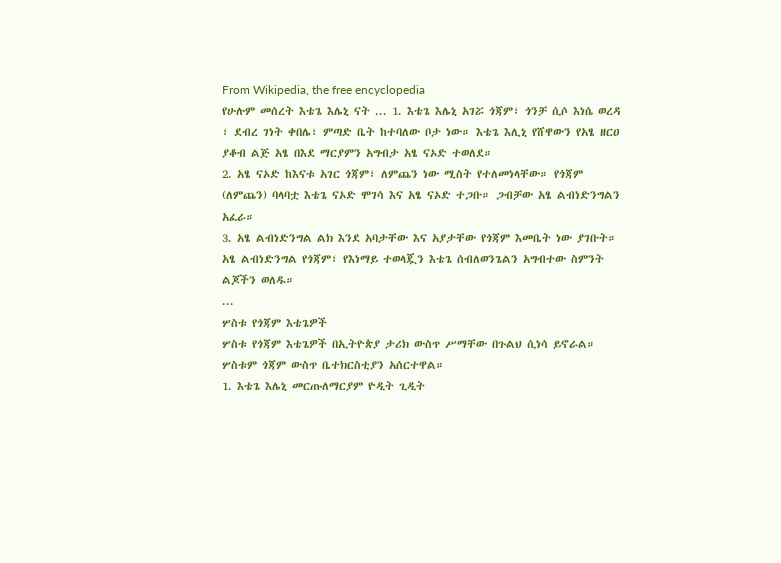From Wikipedia, the free encyclopedia
የሁሉም መሰረት እቴጌ እሌኒ ናት ... 1. እቴጌ እሌኒ አገሯ ጎጃም፣ ጎንቻ ሲሶ እነሴ ወረዳ ፣ ደብረ ገነት ቀበሌ፣ ምጣድ ቤት ከተባለው ቦታ ነው። እቴጌ እሊኒ የሸዋውን የአፄ ዘርዐ ያቆብ ልጅ አፄ በእደ ማርያምን አግብታ አፄ ናኦድ ተወለደ።
2. አፄ ናኦድ ከእናቱ አገር ጎጃም፣ ለምጨን ነው ሚስት የተለመነላቸው። የጎጃም (ለምጨን) ባላባቷ እቴጌ ናኦድ ሞገሳ እና አፄ ናኦድ ተጋቡ። ጋብቻው አፄ ልብነድንግልን አፈራ።
3. አፄ ልብነድንግል ልክ እንደ አባታቸው እና አያታቸው የጎጃም እመቤት ነው ያገቡት። አፄ ልብነድንግል የጎጃም፣ የእነማይ ተወላጇን እቴጌ ሰብለወንጌልን አግብተው ስምንት ልጆችን ወለዱ።
...
ሦስቱ የጎጃም እቴጌዎች
ሦስቱ የጎጃም እቴጌዎች በኢትዮጵያ ታሪክ ውስጥ ሥማቸው በጉልህ ሲነሳ ይኖራል። ሦስቱም ጎጃም ውስጥ ቤተክርስቲያን አሰርተዋል።
1. እቴጌ እሌኒ መርጡለማርያም ዮዲት ጊዲት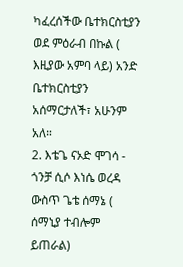ካፈረሰችው ቤተክርስቲያን ወደ ምዕራብ በኩል ( እዚያው አምባ ላይ) አንድ ቤተክርስቲያን አሰማርታለች፣ አሁንም አለ።
2. እቴጌ ናኦድ ሞገሳ - ጎንቻ ሲሶ እነሴ ወረዳ ውስጥ ጌቴ ሰማኔ ( ሰማኒያ ተብሎም ይጠራል)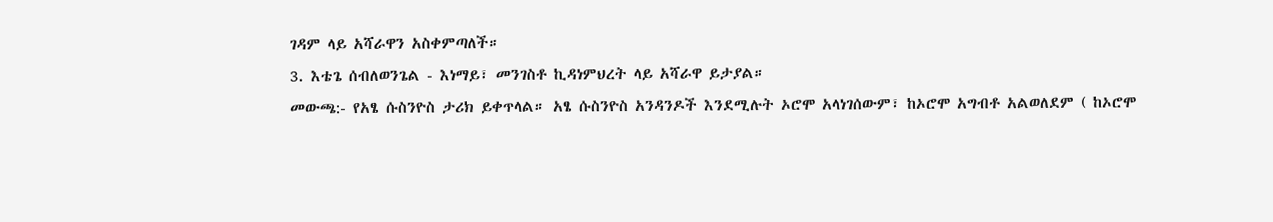ገዳም ላይ አሻራዋን አስቀምጣለች።
3. እቴጌ ሰብለወንጌል - እነማይ፣ መንገስቶ ኪዳነምህረት ላይ አሻራዋ ይታያል።
መውጫ:- የአፄ ሱስንዮስ ታሪክ ይቀጥላል። አፄ ሱስንዮስ አንዳንዶች እንደሚሉት ኦሮሞ አላነገሰውም፣ ከኦሮሞ አግብቶ አልወለደም ( ከኦሮሞ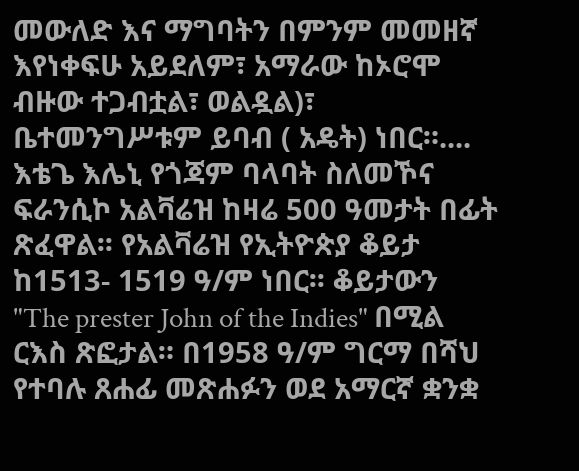መውለድ እና ማግባትን በምንም መመዘኛ እየነቀፍሁ አይደለም፣ አማራው ከኦሮሞ ብዙው ተጋብቷል፣ ወልዷል)፣ ቤተመንግሥቱም ይባብ ( አዴት) ነበር።....
እቴጌ እሌኒ የጎጃም ባላባት ስለመኾና ፍራንሲኮ አልቫሬዝ ከዛሬ 500 ዓመታት በፊት ጽፈዋል፡፡ የአልቫሬዝ የኢትዮጵያ ቆይታ ከ1513- 1519 ዓ/ም ነበር፡፡ ቆይታውን "The prester John of the Indies" በሚል ርእስ ጽፎታል። በ1958 ዓ/ም ግርማ በሻህ የተባሉ ጸሐፊ መጽሐፉን ወደ አማርኛ ቋንቋ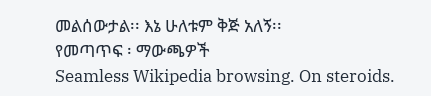መልሰውታል፡፡ እኔ ሁለቱም ቅጅ አለኝ፡፡
የመጣጥፍ ፡ ማውጫዎች
Seamless Wikipedia browsing. On steroids.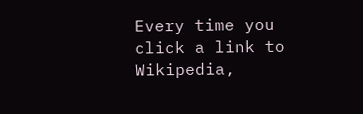Every time you click a link to Wikipedia,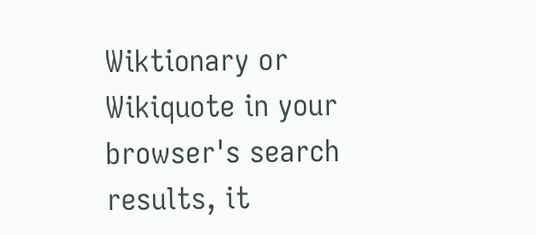Wiktionary or Wikiquote in your browser's search results, it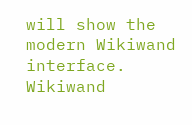will show the modern Wikiwand interface.
Wikiwand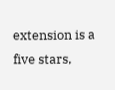extension is a five stars,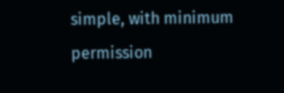simple, with minimum permission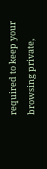required to keep your browsing private,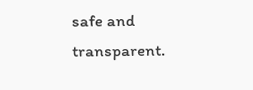safe and transparent.